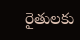రైతులకు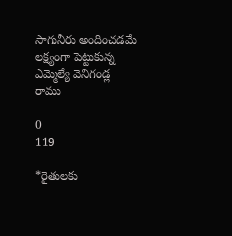సాగునీరు అందించడమే లక్ష్యంగా పెట్టుకున్న ఎమ్మెల్యే వెనిగండ్ల రాము

0
119

*రైతులకు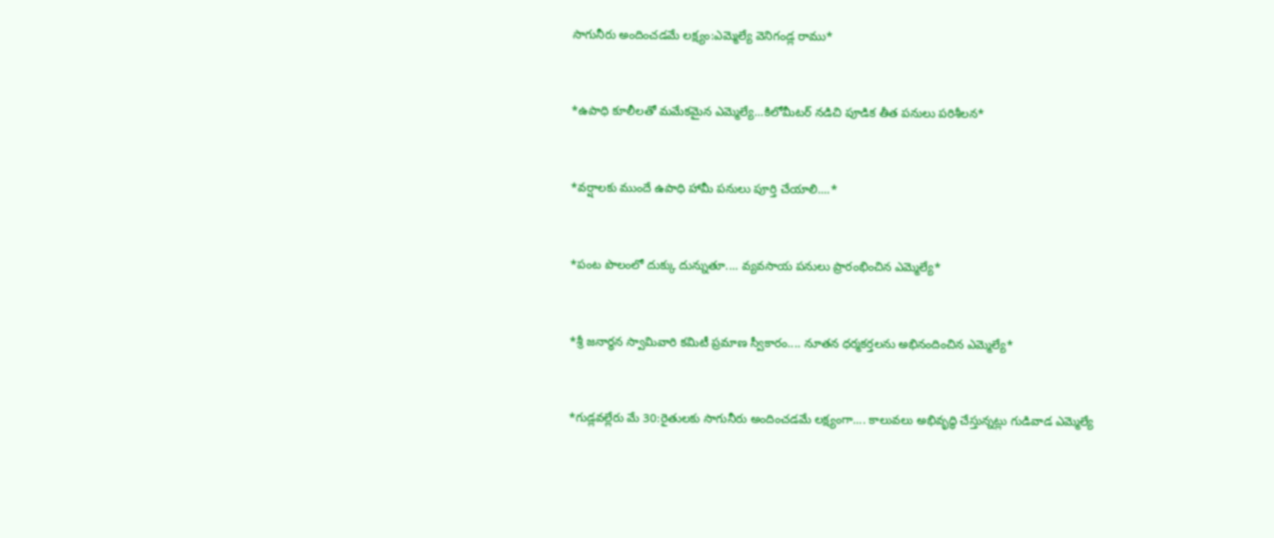సాగునీరు అందించడమే లక్ష్యం:ఎమ్మెల్యే వెనిగండ్ల రాము*



*ఉపాధి కూలీలతో మమేకమైన ఎమ్మెల్యే...కిలోమీటర్ నడిచి పూడిక తీత పనులు పరిశీలన*



*వర్షాలకు ముందే ఉపాధి హామీ పనులు పూర్తి చేయాలి....*



*పంట పొలంలో దుక్కు దున్నుతూ.... వ్యవసాయ పనులు ప్రారంభించిన ఎమ్మెల్యే*



*శ్రీ జనార్ధన స్వామివారి కమిటీ ప్రమాణ స్వీకారం.... నూతన ధర్మకర్తలను అభినందించిన ఎమ్మెల్యే*



*గుడ్లవల్లేరు మే 30:రైతులకు సాగునీరు అందించడమే లక్ష్యంగా.... కాలువలు అభివృద్ధి చేస్తున్నట్లు గుడివాడ ఎమ్మెల్యే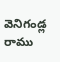వెనిగండ్ల రాము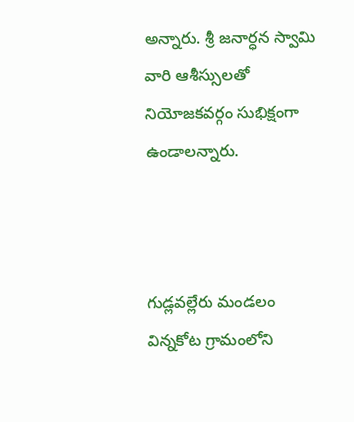అన్నారు. శ్రీ జనార్ధన స్వామి వారి ఆశీస్సులతో నియోజకవర్గం సుభిక్షంగా ఉండాలన్నారు.



గుడ్లవల్లేరు మండలం విన్నకోట గ్రామంలోని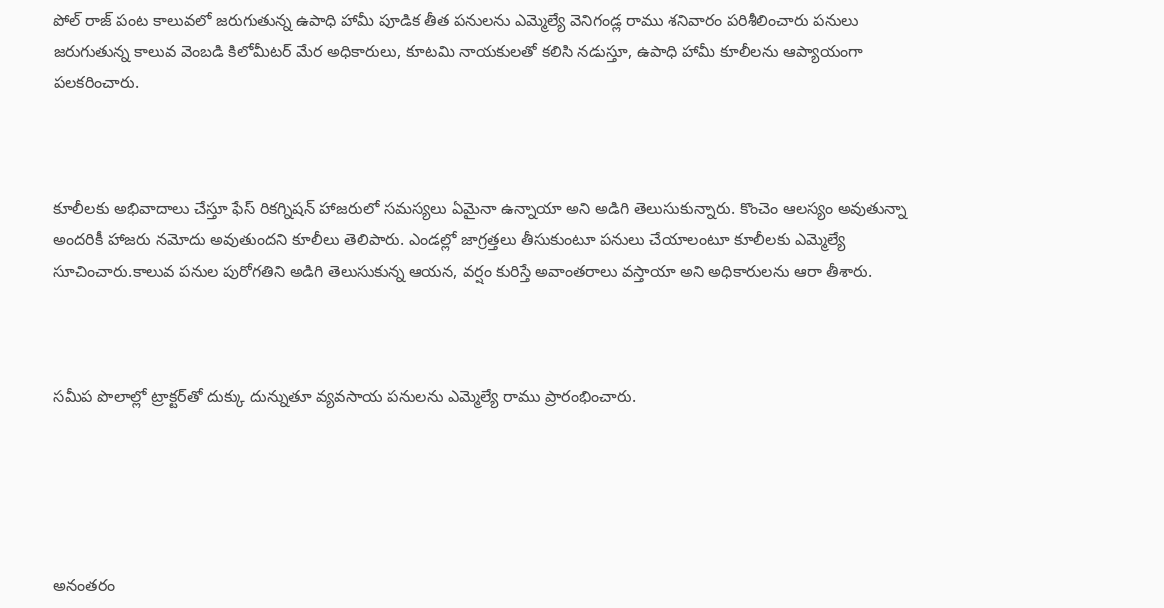పోల్ రాజ్ పంట కాలువలో జరుగుతున్న ఉపాధి హామీ పూడిక తీత పనులను ఎమ్మెల్యే వెనిగండ్ల రాము శనివారం పరిశీలించారు పనులు జరుగుతున్న కాలువ వెంబడి కిలోమీటర్ మేర అధికారులు, కూటమి నాయకులతో కలిసి నడుస్తూ, ఉపాధి హామీ కూలీలను ఆప్యాయంగా పలకరించారు.



కూలీలకు అభివాదాలు చేస్తూ ఫేస్ రికగ్నిషన్ హాజరులో సమస్యలు ఏమైనా ఉన్నాయా అని అడిగి తెలుసుకున్నారు. కొంచెం ఆలస్యం అవుతున్నా అందరికీ హాజరు నమోదు అవుతుందని కూలీలు తెలిపారు. ఎండల్లో జాగ్రత్తలు తీసుకుంటూ పనులు చేయాలంటూ కూలీలకు ఎమ్మెల్యే సూచించారు.కాలువ పనుల పురోగతిని అడిగి తెలుసుకున్న ఆయన, వర్షం కురిస్తే అవాంతరాలు వస్తాయా అని అధికారులను ఆరా తీశారు.



సమీప పొలాల్లో ట్రాక్టర్‌తో దుక్కు దున్నుతూ వ్యవసాయ పనులను ఎమ్మెల్యే రాము ప్రారంభించారు.





అనంతరం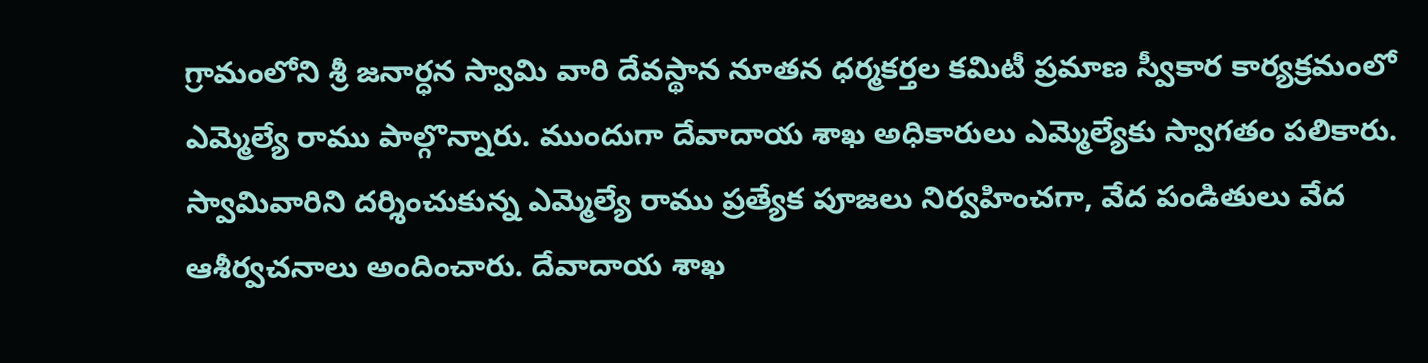గ్రామంలోని శ్రీ జనార్ధన స్వామి వారి దేవస్థాన నూతన ధర్మకర్తల కమిటీ ప్రమాణ స్వీకార కార్యక్రమంలో ఎమ్మెల్యే రాము పాల్గొన్నారు. ముందుగా దేవాదాయ శాఖ అధికారులు ఎమ్మెల్యేకు స్వాగతం పలికారు. స్వామివారిని దర్శించుకున్న ఎమ్మెల్యే రాము ప్రత్యేక పూజలు నిర్వహించగా, వేద పండితులు వేద ఆశీర్వచనాలు అందించారు. దేవాదాయ శాఖ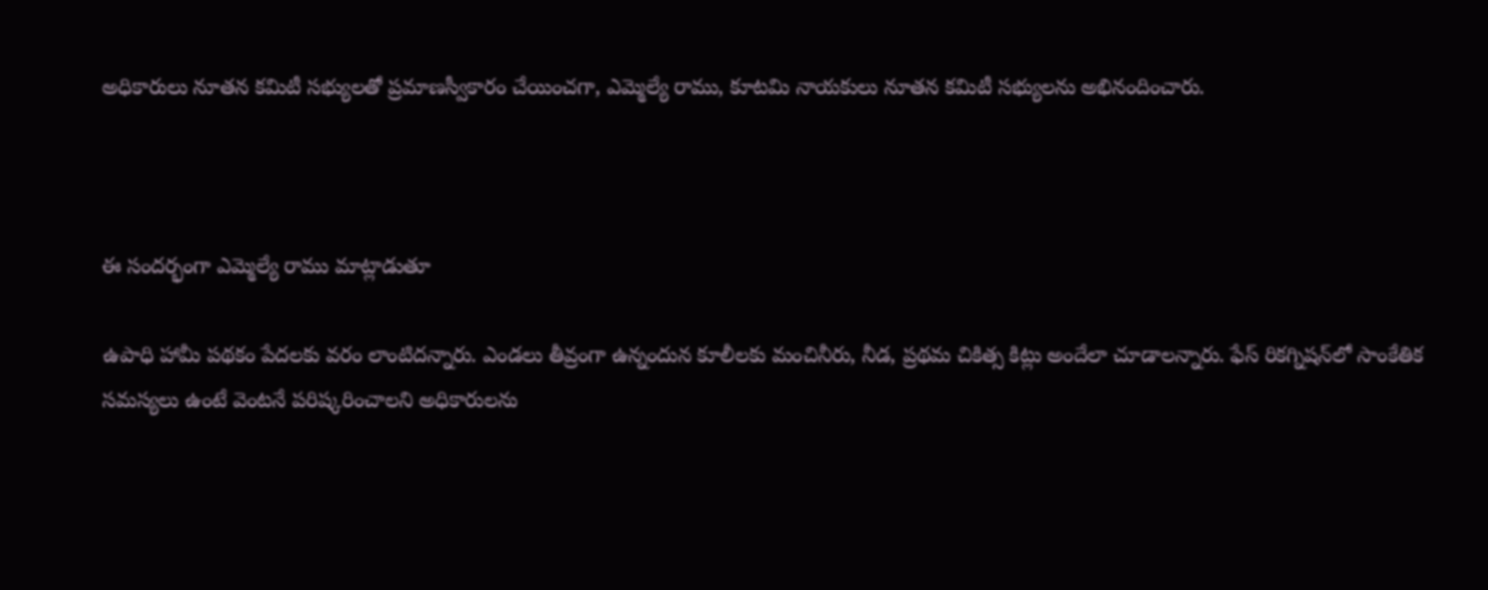అధికారులు నూతన కమిటీ సభ్యులతో ప్రమాణస్వీకారం చేయించగా, ఎమ్మెల్యే రాము, కూటమి నాయకులు నూతన కమిటీ సభ్యులను అభినందించారు.



ఈ సందర్భంగా ఎమ్మెల్యే రాము మాట్లాడుతూ

ఉపాధి హామీ పథకం పేదలకు వరం లాంటిదన్నారు. ఎండలు తీవ్రంగా ఉన్నందున కూలీలకు మంచినీరు, నీడ, ప్రథమ చికిత్స కిట్లు అందేలా చూడాలన్నారు. ఫేస్ రికగ్నిషన్‌లో సాంకేతిక సమస్యలు ఉంటే వెంటనే పరిష్కరించాలని అధికారులను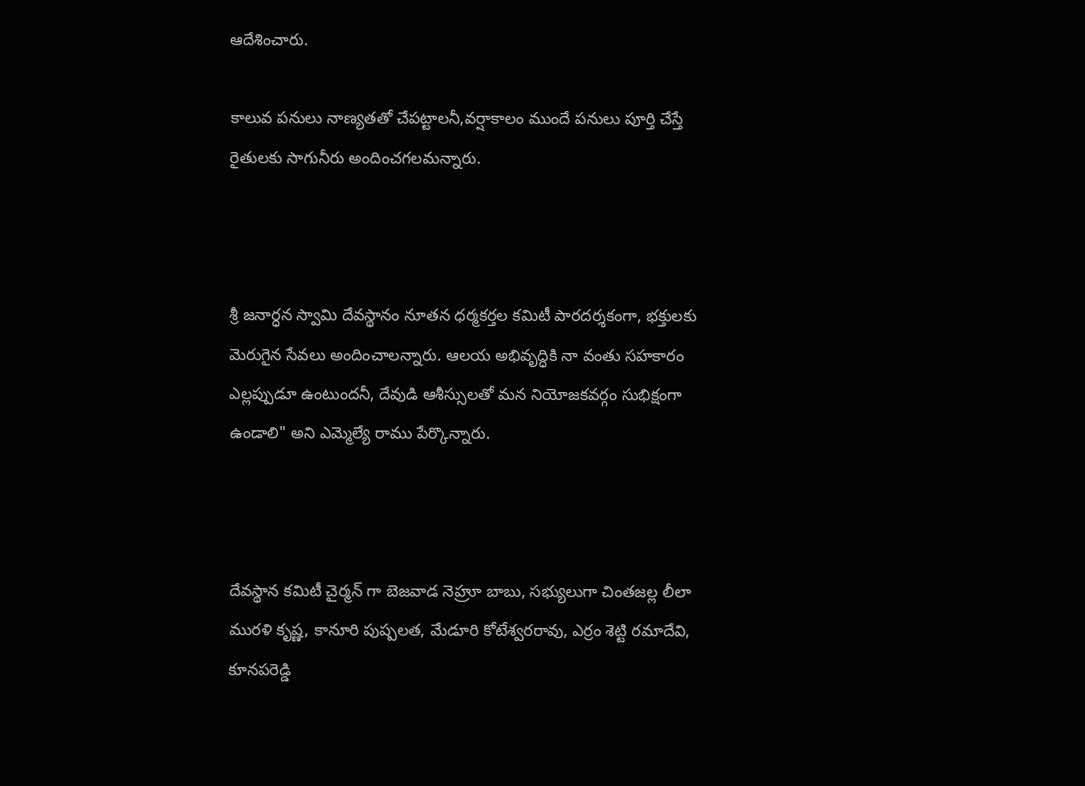ఆదేశించారు.

కాలువ పనులు నాణ్యతతో చేపట్టాలనీ,వర్షాకాలం ముందే పనులు పూర్తి చేస్తే రైతులకు సాగునీరు అందించగలమన్నారు.



శ్రీ జనార్ధన స్వామి దేవస్థానం నూతన ధర్మకర్తల కమిటీ పారదర్శకంగా, భక్తులకు మెరుగైన సేవలు అందించాలన్నారు. ఆలయ అభివృద్ధికి నా వంతు సహకారం ఎల్లప్పుడూ ఉంటుందనీ, దేవుడి ఆశీస్సులతో మన నియోజకవర్గం సుభిక్షంగా ఉండాలి" అని ఎమ్మెల్యే రాము పేర్కొన్నారు.



దేవస్థాన కమిటీ చైర్మన్ గా బెజవాడ నెహ్రూ బాబు, సభ్యులుగా చింతజల్ల లీలా మురళి కృష్ణ, కానూరి పుష్పలత, మేడూరి కోటేశ్వరరావు, ఎర్రం శెట్టి రమాదేవి, కూనపరెడ్డి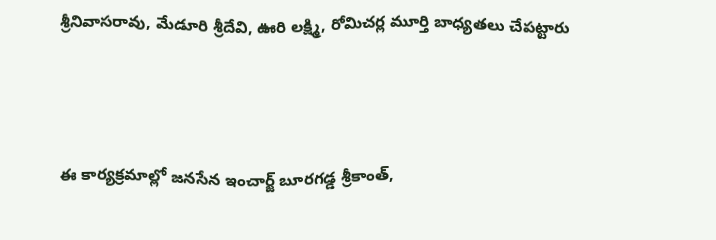శ్రీనివాసరావు, మేడూరి శ్రీదేవి, ఊరి లక్ష్మి, రోమిచర్ల మూర్తి బాధ్యతలు చేపట్టారు



ఈ కార్యక్రమాల్లో జనసేన ఇంచార్జ్ బూరగడ్డ శ్రీకాంత్,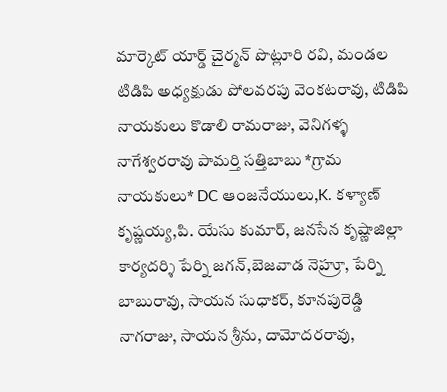మార్కెట్ యార్డ్ చైర్మన్ పొట్లూరి రవి, మండల టిడిపి అధ్యక్షుడు పోలవరపు వెంకటరావు, టిడిపి నాయకులు కొడాలి రామరాజు, వెనిగళ్ళ నాగేశ్వరరావు పామర్తి సత్తిబాబు *గ్రామ నాయకులు* DC ఆంజనేయులు,K. కళ్యాణ్ కృష్ణయ్య,పి. యేసు కుమార్, జనసేన కృష్ణాజిల్లా కార్యదర్శి పేర్ని జగన్,బెజవాడ నెహ్రూ, పేర్ని బాబురావు, సాయన సుధాకర్, కూనపురెడ్డి నాగరాజు, సాయన శ్రీను, దామోదరరావు,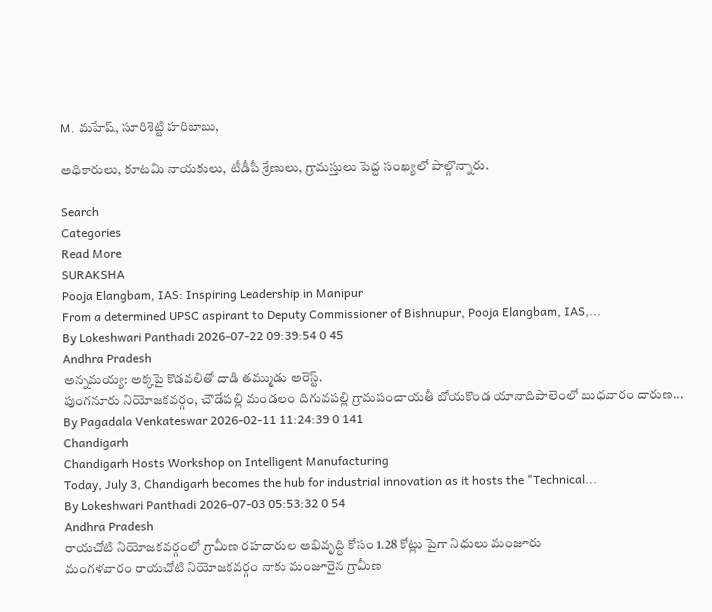M. మహేష్, సూరిశెట్టి హరిబాబు,

అధికారులు, కూటమి నాయకులు, టీడీపీ శ్రేణులు, గ్రామస్తులు పెద్ద సంఖ్యలో పాల్గొన్నారు.

Search
Categories
Read More
SURAKSHA
Pooja Elangbam, IAS: Inspiring Leadership in Manipur
From a determined UPSC aspirant to Deputy Commissioner of Bishnupur, Pooja Elangbam, IAS,...
By Lokeshwari Panthadi 2026-07-22 09:39:54 0 45
Andhra Pradesh
అన్నమయ్య: అక్కపై కొడవలితో దాడి తమ్ముడు అరెస్ట్.
పుంగనూరు నియోజకవర్గం, చౌడేపల్లి మండలం దిగువపల్లి గ్రామపంచాయతీ బోయకొండ యానాదిపాలెంలో బుధవారం దారుణ...
By Pagadala Venkateswar 2026-02-11 11:24:39 0 141
Chandigarh
Chandigarh Hosts Workshop on Intelligent Manufacturing
Today, July 3, Chandigarh becomes the hub for industrial innovation as it hosts the "Technical...
By Lokeshwari Panthadi 2026-07-03 05:53:32 0 54
Andhra Pradesh
రాయచోటి నియోజకవర్గంలో గ్రామీణ రహదారుల అభివృద్ధి కోసం 1.28 కోట్లు పైగా నిధులు మంజూరు
మంగళవారం రాయచోటి నియోజకవర్గం నాకు మంజూరైన గ్రామీణ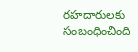రహదారులకు సంబంధించింది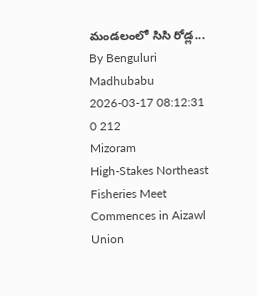మండలంలో సిసి రోడ్ల...
By Benguluri Madhubabu 2026-03-17 08:12:31 0 212
Mizoram
High-Stakes Northeast Fisheries Meet Commences in Aizawl
Union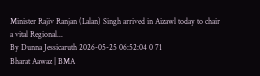Minister Rajiv Ranjan (Lalan) Singh arrived in Aizawl today to chair a vital Regional...
By Dunna Jessicaruth 2026-05-25 06:52:04 0 71
Bharat Aawaz | BMA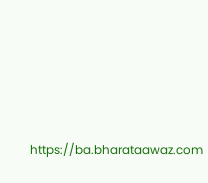https://ba.bharataawaz.com